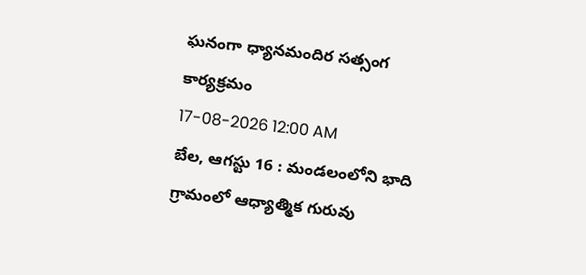ఘనంగా ధ్యానమందిర సత్సంగ కార్యక్రమం
17-08-2026 12:00 AM
బేల, ఆగస్టు 16 : మండలంలోని భాది గ్రామంలో ఆధ్యాత్మిక గురువు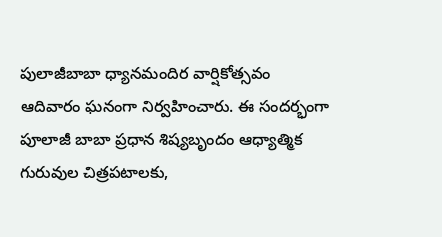పులాజీబాబా ధ్యానమందిర వార్షికోత్సవం ఆదివారం ఘనంగా నిర్వహించారు. ఈ సందర్భంగా పూలాజీ బాబా ప్రధాన శిష్యబృందం ఆధ్యాత్మిక గురువుల చిత్రపటాలకు,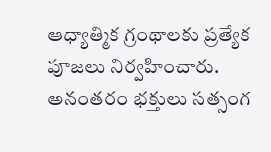ఆధ్యాత్మిక గ్రంథాలకు ప్రత్యేక పూజలు నిర్వహించారు. అనంతరం భక్తులు సత్సంగ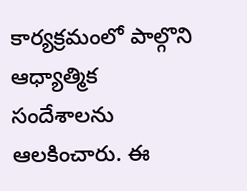కార్యక్రమంలో పాల్గొని ఆధ్యాత్మిక సందేశాలను ఆలకించారు. ఈ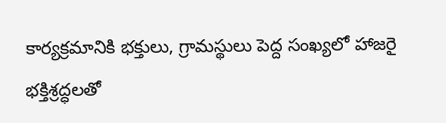కార్యక్రమానికి భక్తులు, గ్రామస్థులు పెద్ద సంఖ్యలో హాజరై భక్తిశ్రద్ధలతో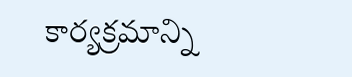కార్యక్రమాన్ని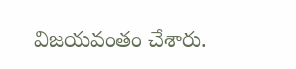విజయవంతం చేశారు.